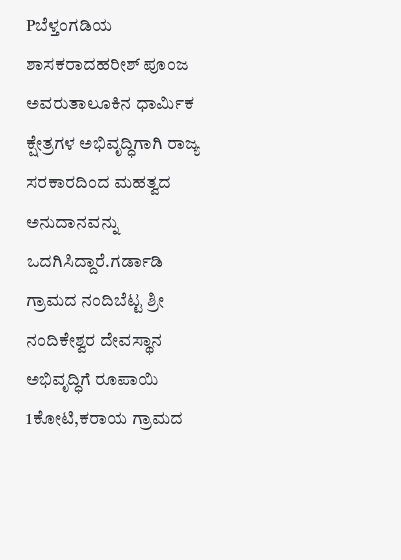Pಬೆಳ್ತಂಗಡಿಯ ಶಾಸಕರಾದಹರೀಶ್ ಪೂಂಜ ಅವರುತಾಲೂಕಿನ ಧಾರ್ಮಿಕ ಕ್ಷೇತ್ರಗಳ ಅಭಿವೃದ್ಧಿಗಾಗಿ ರಾಜ್ಯ ಸರಕಾರದಿಂದ ಮಹತ್ವದ ಅನುದಾನವನ್ನು ಒದಗಿಸಿದ್ದಾರೆ.ಗರ್ಡಾಡಿ ಗ್ರಾಮದ ನಂದಿಬೆಟ್ಟ ಶ್ರೀ ನಂದಿಕೇಶ್ವರ ದೇವಸ್ಥಾನ ಅಭಿವೃದ್ಧಿಗೆ ರೂಪಾಯಿ 1ಕೋಟಿ,ಕರಾಯ ಗ್ರಾಮದ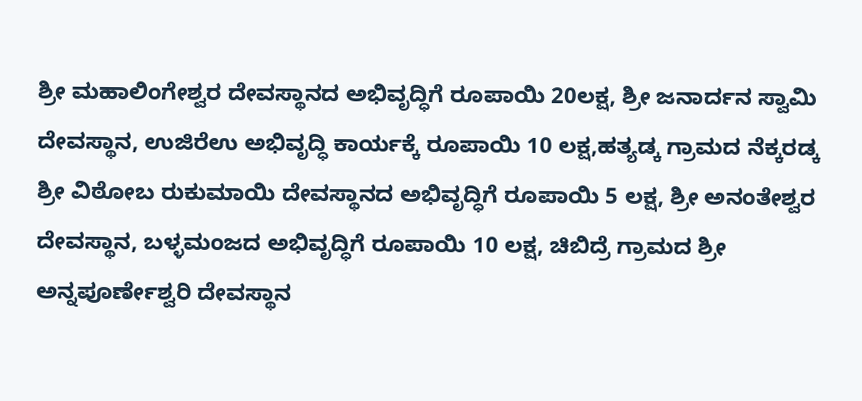ಶ್ರೀ ಮಹಾಲಿಂಗೇಶ್ವರ ದೇವಸ್ಥಾನದ ಅಭಿವೃದ್ಧಿಗೆ ರೂಪಾಯಿ 20ಲಕ್ಷ, ಶ್ರೀ ಜನಾರ್ದನ ಸ್ವಾಮಿ ದೇವಸ್ಥಾನ, ಉಜಿರೆಉ ಅಭಿವೃದ್ಧಿ ಕಾರ್ಯಕ್ಕೆ ರೂಪಾಯಿ 10 ಲಕ್ಷ,ಹತ್ಯಡ್ಕ ಗ್ರಾಮದ ನೆಕ್ಕರಡ್ಕ ಶ್ರೀ ವಿಠೋಬ ರುಕುಮಾಯಿ ದೇವಸ್ಥಾನದ ಅಭಿವೃದ್ಧಿಗೆ ರೂಪಾಯಿ 5 ಲಕ್ಷ, ಶ್ರೀ ಅನಂತೇಶ್ವರ ದೇವಸ್ಥಾನ, ಬಳ್ಳಮಂಜದ ಅಭಿವೃದ್ಧಿಗೆ ರೂಪಾಯಿ 10 ಲಕ್ಷ, ಚಿಬಿದ್ರೆ ಗ್ರಾಮದ ಶ್ರೀ ಅನ್ನಪೂರ್ಣೇಶ್ವರಿ ದೇವಸ್ಥಾನ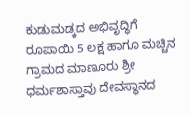ಕುಡುಮಡ್ಕದ ಅಭಿವೃದ್ಧಿಗೆ ರೂಪಾಯಿ 5 ಲಕ್ಷ ಹಾಗೂ ಮಚ್ಚಿನ ಗ್ರಾಮದ ಮಾಣೂರು ಶ್ರೀ ಧರ್ಮಶಾಸ್ತಾವು ದೇವಸ್ಥಾನದ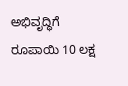ಅಭಿವೃದ್ಧಿಗೆ ರೂಪಾಯಿ 10 ಲಕ್ಷ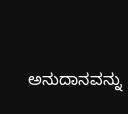ಅನುದಾನವನ್ನು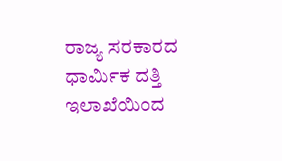ರಾಜ್ಯ ಸರಕಾರದ ಧಾರ್ಮಿಕ ದತ್ತಿ ಇಲಾಖೆಯಿಂದ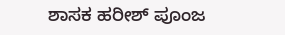ಶಾಸಕ ಹರೀಶ್ ಪೂಂಜ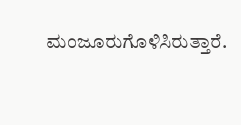ಮಂಜೂರುಗೊಳಿಸಿರುತ್ತಾರೆ.